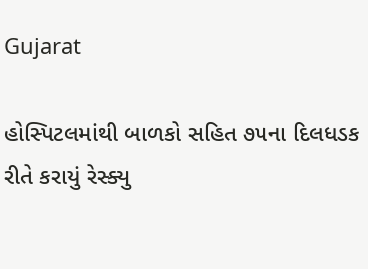Gujarat

હોસ્પિટલમાંથી બાળકો સહિત ૭૫ના દિલધડક રીતે કરાયું રેસ્ક્યુ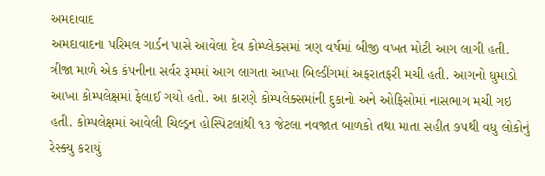અમદાવાદ
અમદાવાદના પરિમલ ગાર્ડન પાસે આવેલા દેવ કોમ્પ્લેકસમાં ત્રણ વર્ષમાં બીજી વખત મોટી આગ લાગી હતી. ત્રીજા માળે એક કંપનીના સર્વર રૂમમાં આગ લાગતા આખા બિલ્ડીંગમાં અફરાતફરી મચી હતી. આગનો ધુમાડો આખા કોમ્પલેક્ષમાં ફેલાઈ ગયો હતો. આ કારણે કોમ્પલેક્સમાંની દુકાનો અને ઓફિસોમાં નાસભાગ મચી ગઇ હતી. કોમ્પલેક્ષમાં આવેલી ચિલ્ડ્રન હોસ્પિટલાંથી ૧૩ જેટલા નવજાત બાળકો તથા માતા સહીત ૭૫થી વધુ લોકોનું રેસ્ક્યુ કરાયું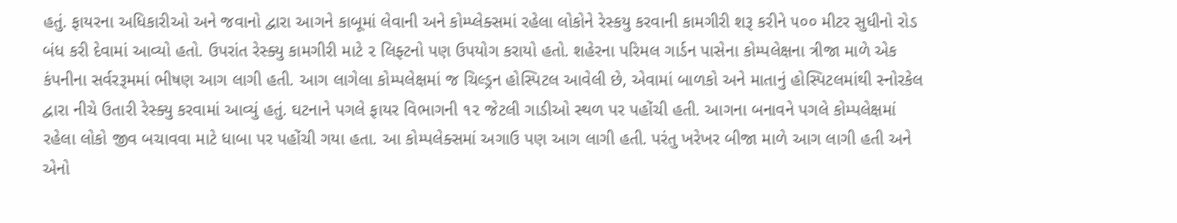હતું. ફાયરના અધિકારીઓ અને જવાનો દ્વારા આગને કાબૂમાં લેવાની અને કોમ્પ્લેક્સમાં રહેલા લોકોને રેસ્કયુ કરવાની કામગીરી શરૂ કરીને ૫૦૦ મીટર સુધીનો રોડ બંધ કરી દેવામાં આવ્યો હતો. ઉપરાંત રેસ્ક્યુ કામગીરી માટે ૨ લિફ્ટનો પણ ઉપયોગ કરાયો હતો. શહેરના પરિમલ ગાર્ડન પાસેના કોમ્પલેક્ષના ત્રીજા માળે એક કંપનીના સર્વરરૂમમાં ભીષણ આગ લાગી હતી. આગ લાગેલા કોમ્પલેક્ષમાં જ ચિલ્ડ્રન હોસ્પિટલ આવેલી છે, એવામાં બાળકો અને માતાનું હોસ્પિટલમાંથી સ્નોરકેલ દ્વારા નીચે ઉતારી રેસ્ક્યુ કરવામાં આવ્યું હતું. ઘટનાને પગલે ફાયર વિભાગની ૧૨ જેટલી ગાડીઓ સ્થળ પર પહોંચી હતી. આગના બનાવને પગલે કોમ્પલેક્ષમાં રહેલા લોકો જીવ બચાવવા માટે ધાબા પર પહોંચી ગયા હતા. આ કોમ્પલેક્સમાં અગાઉ પણ આગ લાગી હતી. પરંતુ ખરેખર બીજા માળે આગ લાગી હતી અને એનો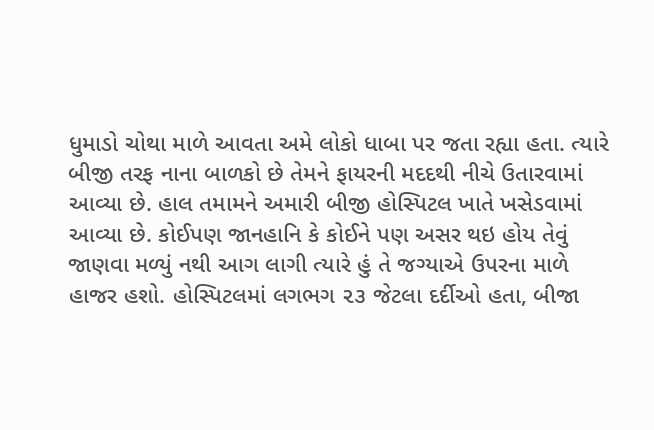ધુમાડો ચોથા માળે આવતા અમે લોકો ધાબા પર જતા રહ્યા હતા. ત્યારે બીજી તરફ નાના બાળકો છે તેમને ફાયરની મદદથી નીચે ઉતારવામાં આવ્યા છે. હાલ તમામને અમારી બીજી હોસ્પિટલ ખાતે ખસેડવામાં આવ્યા છે. કોઈપણ જાનહાનિ કે કોઈને પણ અસર થઇ હોય તેવું જાણવા મળ્યું નથી આગ લાગી ત્યારે હું તે જગ્યાએ ઉપરના માળે હાજર હશો. હોસ્પિટલમાં લગભગ ૨૩ જેટલા દર્દીઓ હતા, બીજા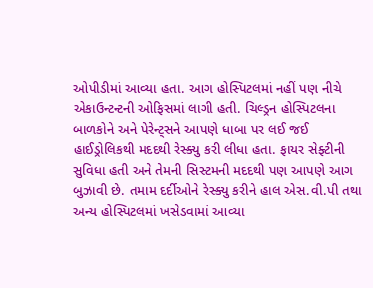ઓપીડીમાં આવ્યા હતા. આગ હોસ્પિટલમાં નહીં પણ નીચે એકાઉન્ટન્ટની ઓફિસમાં લાગી હતી. ચિલ્ડ્રન હોસ્પિટલના બાળકોને અને પેરેન્ટ્‌સને આપણે ધાબા પર લઈ જઈ હાઈડ્રોલિકથી મદદથી રેસ્ક્યુ કરી લીધા હતા. ફાયર સેફ્ટીની સુવિધા હતી અને તેમની સિસ્ટમની મદદથી પણ આપણે આગ બુઝાવી છે. તમામ દર્દીઓને રેસ્ક્યુ કરીને હાલ એસ.વી.પી તથા અન્ય હોસ્પિટલમાં ખસેડવામાં આવ્યા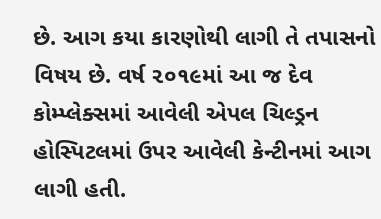છે. આગ કયા કારણોથી લાગી તે તપાસનો વિષય છે. વર્ષ ૨૦૧૯માં આ જ દેવ કોમ્પ્લેક્સમાં આવેલી એપલ ચિલ્ડ્રન હોસ્પિટલમાં ઉપર આવેલી કેન્ટીનમાં આગ લાગી હતી.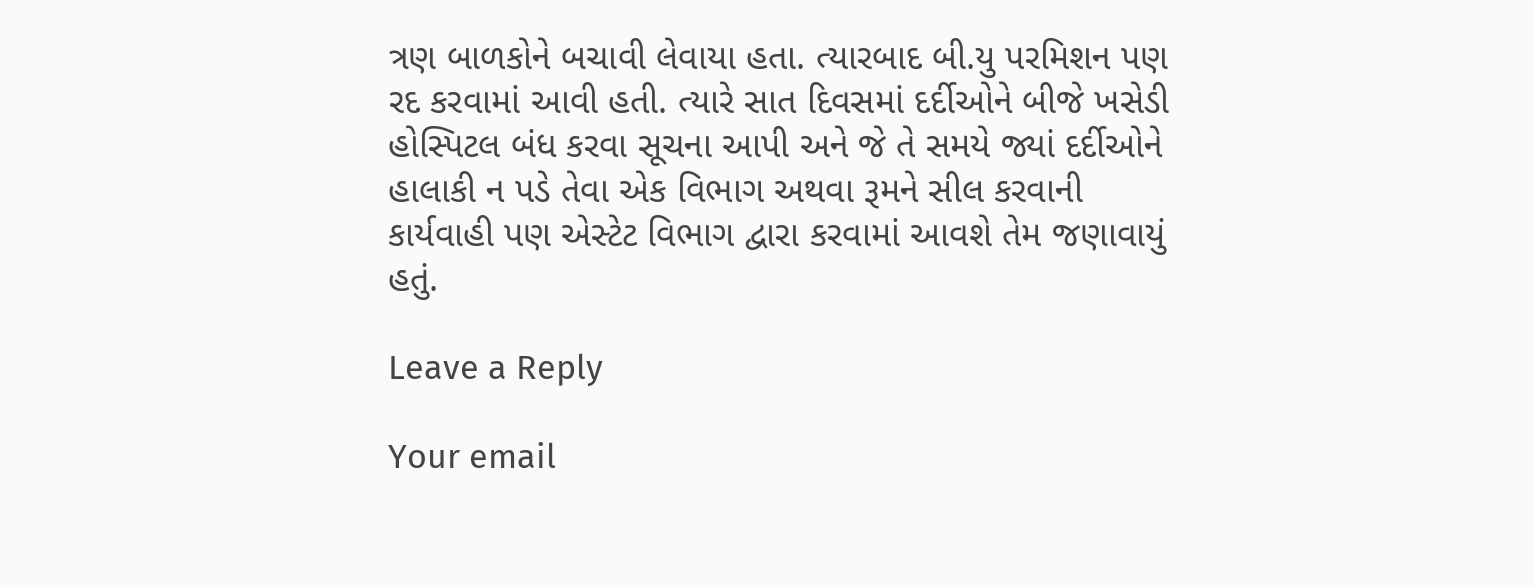ત્રણ બાળકોને બચાવી લેવાયા હતા. ત્યારબાદ બી.યુ પરમિશન પણ રદ કરવામાં આવી હતી. ત્યારે સાત દિવસમાં દર્દીઓને બીજે ખસેડી હોસ્પિટલ બંધ કરવા સૂચના આપી અને જે તે સમયે જ્યાં દર્દીઓને હાલાકી ન પડે તેવા એક વિભાગ અથવા રૂમને સીલ કરવાની કાર્યવાહી પણ એસ્ટેટ વિભાગ દ્વારા કરવામાં આવશે તેમ જણાવાયું હતું.

Leave a Reply

Your email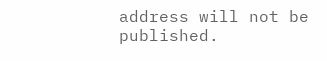address will not be published.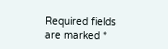Required fields are marked *